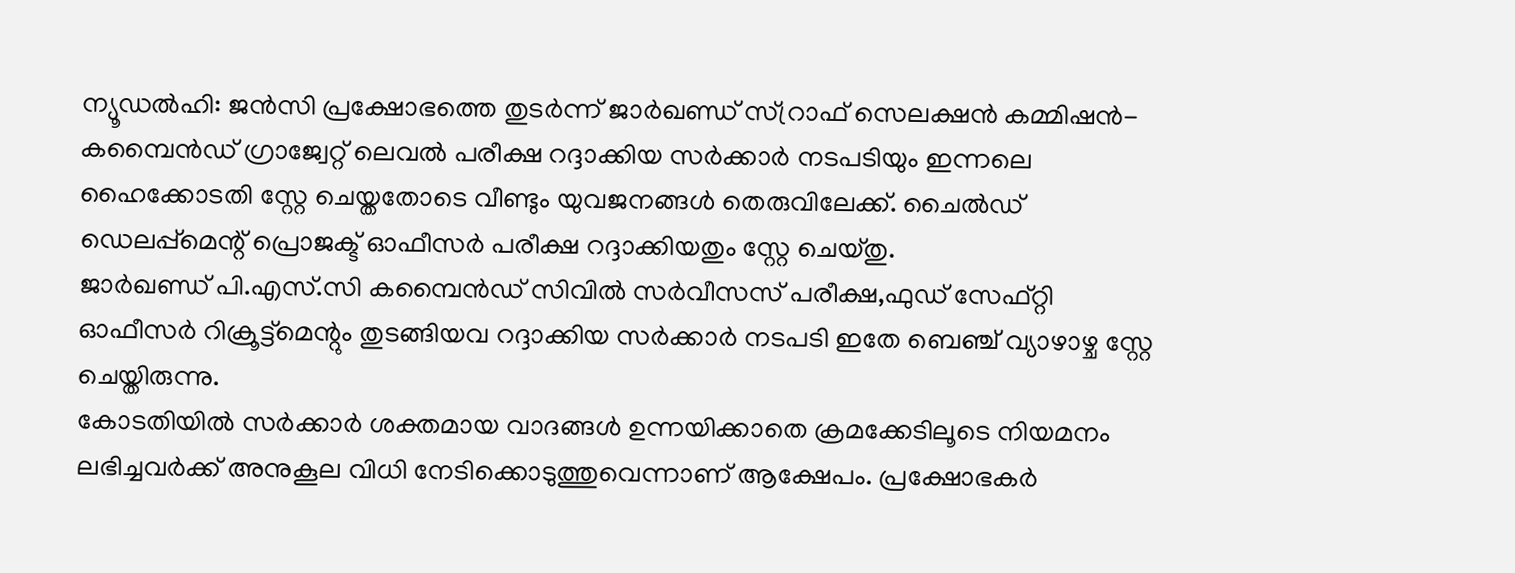ന്യൂഡൽഹി: ജൻസി പ്രക്ഷോഭത്തെ തുടർന്ന് ജാർഖണ്ഡ് സ്റ്രാഫ് സെലക്ഷൻ കമ്മിഷൻ-കമ്പൈൻഡ് ഗ്രാജ്വേറ്റ് ലെവൽ പരീക്ഷ റദ്ദാക്കിയ സർക്കാർ നടപടിയും ഇന്നലെ ഹൈക്കോടതി സ്റ്റേ ചെയ്തതോടെ വീണ്ടും യുവജനങ്ങൾ തെരുവിലേക്ക്. ചൈൽഡ് ഡെലപ്പ്മെന്റ് പ്രൊജക്ട് ഓഫീസർ പരീക്ഷ റദ്ദാക്കിയതും സ്റ്റേ ചെയ്തു.
ജാർഖണ്ഡ് പി.എസ്.സി കമ്പൈൻഡ് സിവിൽ സർവീസസ് പരീക്ഷ,ഫുഡ് സേഫ്റ്റി ഓഫീസർ റിക്രൂട്ട്മെന്റും തുടങ്ങിയവ റദ്ദാക്കിയ സർക്കാർ നടപടി ഇതേ ബെഞ്ച് വ്യാഴാഴ്ച സ്റ്റേ ചെയ്തിരുന്നു.
കോടതിയിൽ സർക്കാർ ശക്തമായ വാദങ്ങൾ ഉന്നയിക്കാതെ ക്രമക്കേടിലൂടെ നിയമനം ലഭിച്ചവർക്ക് അനുകൂല വിധി നേടിക്കൊടുത്തുവെന്നാണ് ആക്ഷേപം. പ്രക്ഷോഭകർ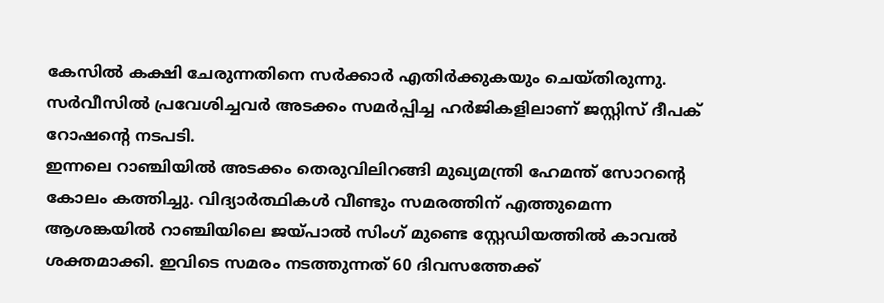കേസിൽ കക്ഷി ചേരുന്നതിനെ സർക്കാർ എതിർക്കുകയും ചെയ്തിരുന്നു.
സർവീസിൽ പ്രവേശിച്ചവർ അടക്കം സമർപ്പിച്ച ഹർജികളിലാണ് ജസ്റ്റിസ് ദീപക് റോഷന്റെ നടപടി.
ഇന്നലെ റാഞ്ചിയിൽ അടക്കം തെരുവിലിറങ്ങി മുഖ്യമന്ത്രി ഹേമന്ത് സോറന്റെ കോലം കത്തിച്ചു. വിദ്യാർത്ഥികൾ വീണ്ടും സമരത്തിന് എത്തുമെന്ന ആശങ്കയിൽ റാഞ്ചിയിലെ ജയ്പാൽ സിംഗ് മുണ്ടെ സ്റ്റേഡിയത്തിൽ കാവൽ ശക്തമാക്കി. ഇവിടെ സമരം നടത്തുന്നത് 60 ദിവസത്തേക്ക്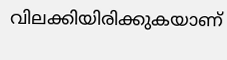വിലക്കിയിരിക്കുകയാണ്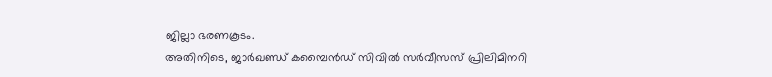ജില്ലാ ഭരണകൂടം.
അതിനിടെ, ജാർഖണ്ഡ് കമ്പൈൻഡ് സിവിൽ സർവീസസ് പ്രിലിമിനറി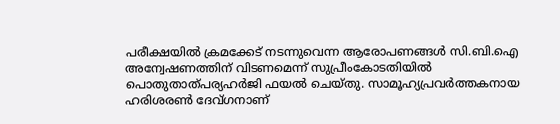പരീക്ഷയിൽ ക്രമക്കേട് നടന്നുവെന്ന ആരോപണങ്ങൾ സി.ബി.ഐ അന്വേഷണത്തിന് വിടണമെന്ന് സുപ്രീംകോടതിയിൽ പൊതുതാത്പര്യഹർജി ഫയൽ ചെയ്തു. സാമൂഹ്യപ്രവർത്തകനായ ഹരിശരൺ ദേവ്ഗനാണ്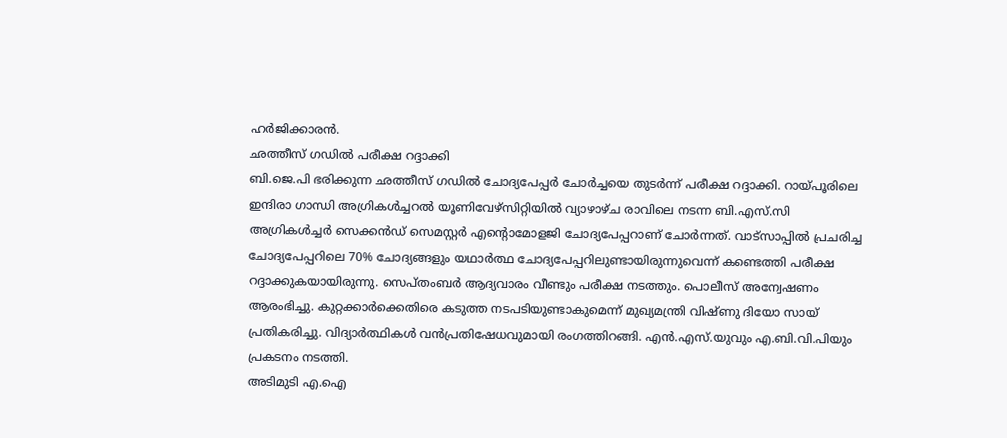ഹർജിക്കാരൻ.
ഛത്തീസ് ഗഡിൽ പരീക്ഷ റദ്ദാക്കി
ബി.ജെ.പി ഭരിക്കുന്ന ഛത്തീസ് ഗഡിൽ ചോദ്യപേപ്പർ ചോർച്ചയെ തുടർന്ന് പരീക്ഷ റദ്ദാക്കി. റായ്പൂരിലെ ഇന്ദിരാ ഗാന്ധി അഗ്രികൾച്ചറൽ യൂണിവേഴ്സിറ്റിയിൽ വ്യാഴാഴ്ച രാവിലെ നടന്ന ബി.എസ്.സി അഗ്രികൾച്ചർ സെക്കൻഡ് സെമസ്റ്റർ എന്റൊമോളജി ചോദ്യപേപ്പറാണ് ചോർന്നത്. വാട്സാപ്പിൽ പ്രചരിച്ച ചോദ്യപേപ്പറിലെ 70% ചോദ്യങ്ങളും യഥാർത്ഥ ചോദ്യപേപ്പറിലുണ്ടായിരുന്നുവെന്ന് കണ്ടെത്തി പരീക്ഷ റദ്ദാക്കുകയായിരുന്നു. സെപ്തംബർ ആദ്യവാരം വീണ്ടും പരീക്ഷ നടത്തും. പൊലീസ് അന്വേഷണം ആരംഭിച്ചു. കുറ്റക്കാർക്കെതിരെ കടുത്ത നടപടിയുണ്ടാകുമെന്ന് മുഖ്യമന്ത്രി വിഷ്ണു ദിയോ സായ് പ്രതികരിച്ചു. വിദ്യാർത്ഥികൾ വൻപ്രതിഷേധവുമായി രംഗത്തിറങ്ങി. എൻ.എസ്.യുവും എ.ബി.വി.പിയും പ്രകടനം നടത്തി.
അടിമുടി എ.ഐ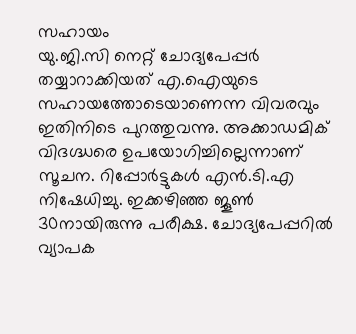സഹായം
യു.ജി.സി നെറ്റ് ചോദ്യപേപ്പർ തയ്യാറാക്കിയത് എ.ഐയുടെ സഹായത്തോടെയാണെന്ന വിവരവും ഇതിനിടെ പുറത്തുവന്നു. അക്കാഡമിക് വിദഗ്ദ്ധരെ ഉപയോഗിച്ചില്ലെന്നാണ് സൂചന. റിപ്പോർട്ടുകൾ എൻ.ടി.എ നിഷേധിച്ചു. ഇക്കഴിഞ്ഞ ജൂൺ 30നായിരുന്നു പരീക്ഷ. ചോദ്യപേപ്പറിൽ വ്യാപക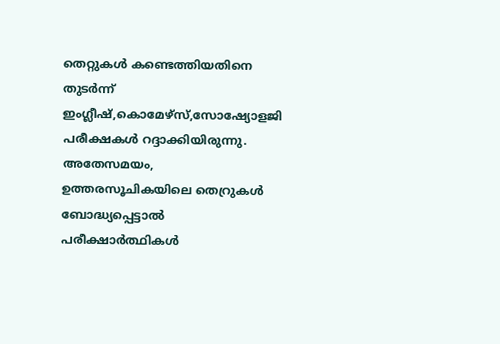തെറ്റുകൾ കണ്ടെത്തിയതിനെ തുടർന്ന് ഇംഗ്ലീഷ്,കൊമേഴ്സ്,സോഷ്യോളജി പരീക്ഷകൾ റദ്ദാക്കിയിരുന്നു. അതേസമയം, ഉത്തരസൂചികയിലെ തെറ്രുകൾ ബോദ്ധ്യപ്പെട്ടാൽ പരീക്ഷാർത്ഥികൾ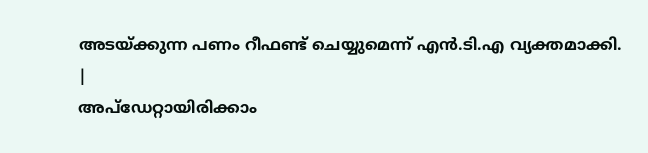അടയ്ക്കുന്ന പണം റീഫണ്ട് ചെയ്യുമെന്ന് എൻ.ടി.എ വ്യക്തമാക്കി.
|
അപ്ഡേറ്റായിരിക്കാം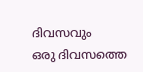ദിവസവും
ഒരു ദിവസത്തെ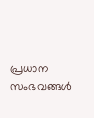പ്രധാന സംഭവങ്ങൾ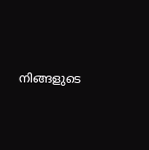നിങ്ങളുടെ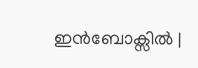ഇൻബോക്സിൽ |